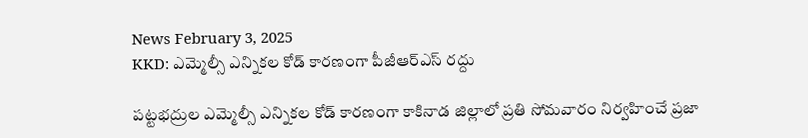News February 3, 2025
KKD: ఎమ్మెల్సీ ఎన్నికల కోడ్ కారణంగా పీజీఆర్ఎస్ రద్దు

పట్టభద్రుల ఎమ్మెల్సీ ఎన్నికల కోడ్ కారణంగా కాకినాడ జిల్లాలో ప్రతి సోమవారం నిర్వహించే ప్రజా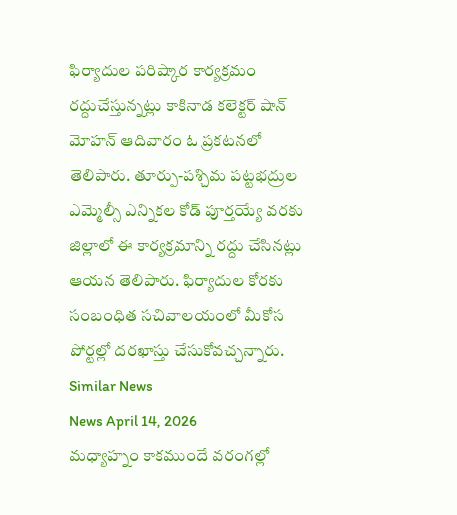ఫిర్యాదుల పరిష్కార కార్యక్రమం రద్దుచేస్తున్నట్లు కాకినాడ కలెక్టర్ షాన్ మోహన్ ఆదివారం ఓ ప్రకటనలో తెలిపారు. తూర్పు-పశ్చిమ పట్టభద్రుల ఎమ్మెల్సీ ఎన్నికల కోడ్ పూర్తయ్యే వరకు జిల్లాలో ఈ కార్యక్రమాన్ని రద్దు చేసినట్లు ఆయన తెలిపారు. ఫిర్యాదుల కోరకు సంబంధిత సచివాలయంలో మీకోస పోర్టల్లో దరఖాస్తు చేసుకోవచ్చన్నారు.
Similar News
News April 14, 2026
మధ్యాహ్నం కాకముందే వరంగల్లో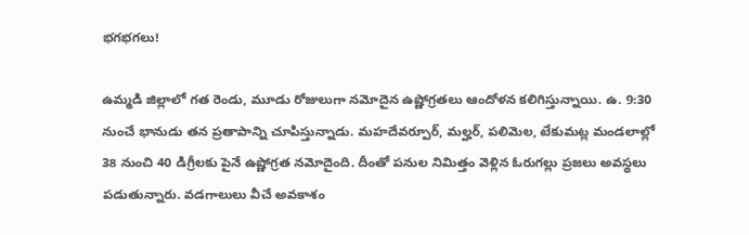భగభగలు!

ఉమ్మడి జిల్లాలో గత రెండు, మూడు రోజులుగా నమోదైన ఉష్ణోగ్రతలు ఆందోళన కలిగిస్తున్నాయి. ఉ. 9:30 నుంచే భానుడు తన ప్రతాపాన్ని చూపిస్తున్నాడు. మహదేవర్పూర్, మల్హర్, పలిమెల, టేకుమట్ల మండలాల్లో 38 నుంచి 40 డిగ్రీలకు పైనే ఉష్ణోగ్రత నమోదైంది. దీంతో పనుల నిమిత్తం వెళ్లిన ఓరుగల్లు ప్రజలు అవస్థలు పడుతున్నారు. వడగాలులు వీచే అవకాశం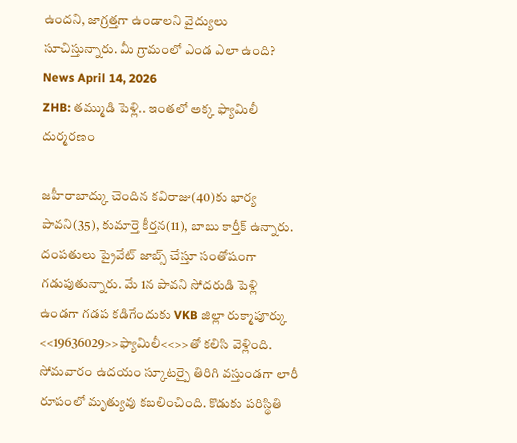ఉందని, జాగ్రత్తగా ఉండాలని వైద్యులు సూచిస్తున్నారు. మీ గ్రామంలో ఎండ ఎలా ఉంది?
News April 14, 2026
ZHB: తమ్ముడి పెళ్లి.. ఇంతలో అక్క ఫ్యామిలీ దుర్మరణం

జహీరాబాద్కు చెందిన కవిరాజు(40)కు భార్య పావని(35), కుమార్తె కీర్తన(11), బాబు కార్తీక్ ఉన్నారు. దంపతులు ప్రైవేట్ జాబ్స్ చేస్తూ సంతోషంగా గడుపుతున్నారు. మే 1న పావని సోదరుడి పెళ్లి ఉండగా గడప కడిగేందుకు VKB జిల్లా రుక్మాపూర్కు <<19636029>>ఫ్యామిలీ<<>>తో కలిసి వెళ్లింది. సోమవారం ఉదయం స్కూటర్పై తిరిగి వస్తుండగా లారీ రూపంలో మృత్యువు కబలించింది. కొడుకు పరిస్థితి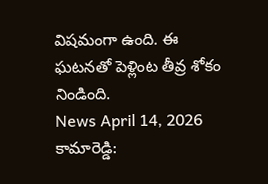విషమంగా ఉంది. ఈ ఘటనతో పెళ్లింట తీవ్ర శోకం నిండింది.
News April 14, 2026
కామారెడ్డి: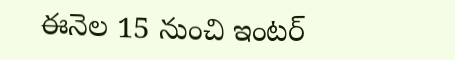ఈనెల 15 నుంచి ఇంటర్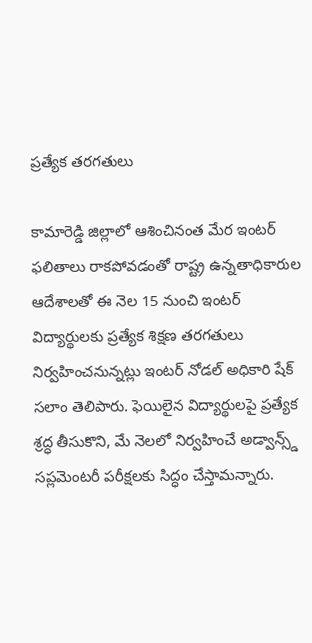ప్రత్యేక తరగతులు

కామారెడ్డి జిల్లాలో ఆశించినంత మేర ఇంటర్ ఫలితాలు రాకపోవడంతో రాష్ట్ర ఉన్నతాధికారుల ఆదేశాలతో ఈ నెల 15 నుంచి ఇంటర్ విద్యార్థులకు ప్రత్యేక శిక్షణ తరగతులు నిర్వహించనున్నట్లు ఇంటర్ నోడల్ అధికారి షేక్ సలాం తెలిపారు. ఫెయిలైన విద్యార్థులపై ప్రత్యేక శ్రద్ధ తీసుకొని, మే నెలలో నిర్వహించే అడ్వాన్స్డ్ సప్లమెంటరీ పరీక్షలకు సిద్ధం చేస్తామన్నారు.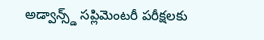అడ్వాన్స్డ్ సప్లిమెంటరీ పరీక్షలకు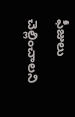ఫీజులు చెల్లించాలని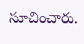సూచించారు.